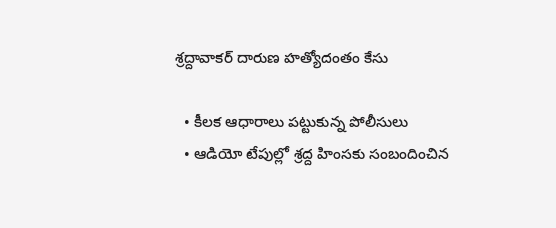శ్రద్దావాకర్‌ ‌దారుణ హత్యోదంతం కేసు

  • కీలక ఆధారాలు పట్టుకున్న పోలీసులు
  • ఆడియో టేపుల్లో శ్రద్ద హింసకు సంబందించిన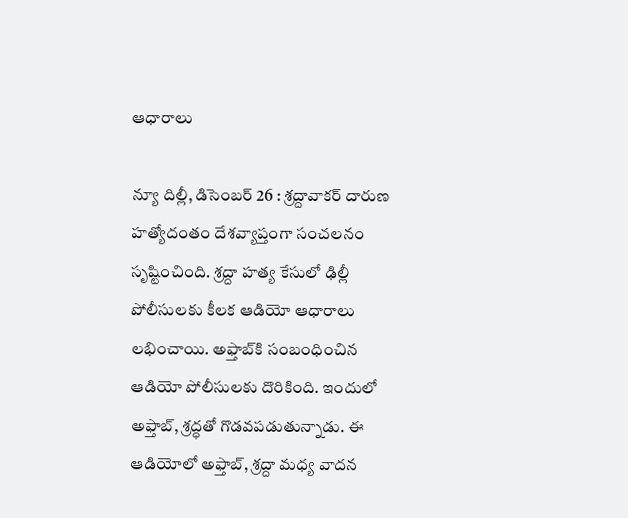ఆధారాలు

న్యూ దిల్లీ, డిసెంబర్‌ 26 : శ్రద్దావాకర్‌ ‌దారుణ హత్యోదంతం దేశవ్యాప్తంగా సంచలనం సృష్టించింది. శ్రద్దా హత్య కేసులో ఢిల్లీ పోలీసులకు కీలక ఆడియో ఆధారాలు లభించాయి. అఫ్తాబ్‌కి సంబంధించిన ఆడియో పోలీసులకు దొరికింది. ఇందులో అఫ్తాబ్‌, శ్రద్ధతో గొడవపడుతున్నాడు. ఈ ఆడియోలో అఫ్తాబ్‌, శ్రద్దా మధ్య వాదన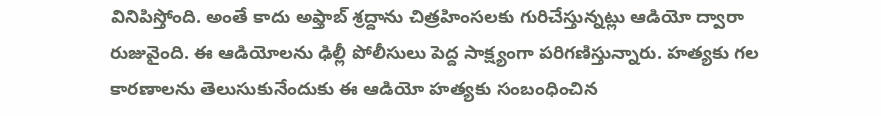వినిపిస్తోంది. అంతే కాదు అఫ్తాబ్‌ ‌శ్రద్దాను చిత్రహింసలకు గురిచేస్తున్నట్లు ఆడియో ద్వారా రుజువైంది. ఈ ఆడియోలను ఢిల్లీ పోలీసులు పెద్ద సాక్ష్యంగా పరిగణిస్తున్నారు. హత్యకు గల కారణాలను తెలుసుకునేందుకు ఈ ఆడియో హత్యకు సంబంధించిన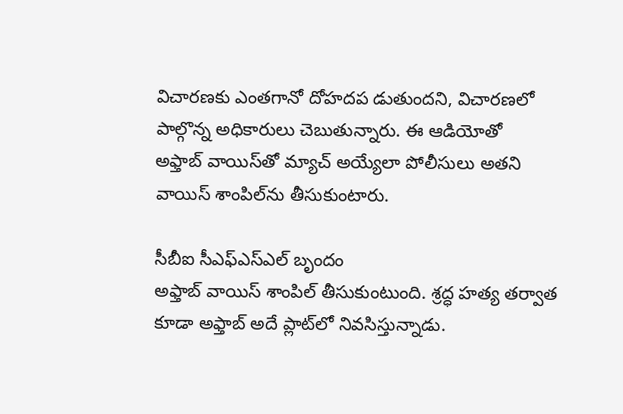విచారణకు ఎంతగానో దోహదప డుతుందని, విచారణలో పాల్గొన్న అధికారులు చెబుతున్నారు. ఈ ఆడియోతో అఫ్తాబ్‌ ‌వాయిస్‌తో మ్యాచ్‌ అయ్యేలా పోలీసులు అతని వాయిస్‌ ‌శాంపిల్‌ను తీసుకుంటారు.

సీబీఐ సీఎఫ్‌ఎస్‌ఎల్‌ ‌బృందం అఫ్తాబ్‌ ‌వాయిస్‌ ‌శాంపిల్‌ ‌తీసుకుంటుంది. శ్రద్ధ హత్య తర్వాత కూడా అఫ్తాబ్‌ అదే ప్లాట్‌లో నివసిస్తున్నాడు.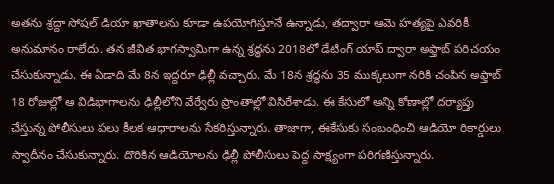అతను శ్రద్దా సోషల్‌ ‌డియా ఖాతాలను కూడా ఉపయోగిస్తూనే ఉన్నాడు, తద్వారా ఆమె హత్యపై ఎవరికీ అనుమానం రాలేదు. తన జీవిత భాగస్వామిగా ఉన్న శ్రద్ధను 2018లో డేటింగ్‌ ‌యాప్‌ ‌ద్వారా అఫ్తాబ్‌ ‌పరిచయం చేసుకున్నాడు. ఈ ఏడాది మే 8న ఇద్దరూ ఢిల్లీ వచ్చారు. మే 18న శ్రద్ధను 35 ముక్కలుగా నరికి చంపిన అఫ్తాబ్‌ 18 రోజుల్లో ఆ విడిభాగాలను ఢిల్లీలోని వేర్వేరు ప్రాంతాల్లో విసిరేశాడు. ఈ కేసులో అన్ని కోణాల్లో దర్యాప్తు చేస్తున్న పోలీసులు పలు కీలక ఆధారాలను సేకరిస్తున్నారు. తాజాగా, ఈకేసుకు సంబంధించి ఆడియో రికార్డులు స్వాదీనం చేసుకున్నారు. దొరికిన ఆడియోలను ఢిల్లీ పోలీసులు పెద్ద సాక్ష్యంగా పరిగణిస్తున్నారు.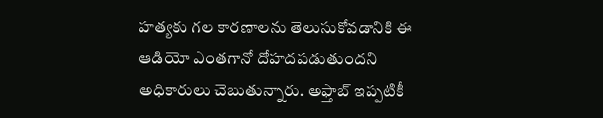హత్యకు గల కారణాలను తెలుసుకోవడానికి ఈ ఆడియో ఎంతగానో దోహదపడుతుందని అధికారులు చెబుతున్నారు. అఫ్తాబ్‌ ఇప్పటికీ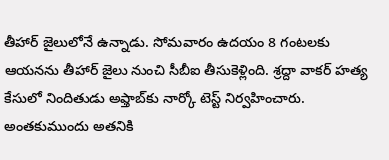తీహార్‌ ‌జైలులోనే ఉన్నాడు. సోమవారం ఉదయం 8 గంటలకు ఆయనను తీహార్‌ ‌జైలు నుంచి సీబీఐ తీసుకెళ్లింది. శ్రద్దా వాకర్‌ ‌హత్య కేసులో నిందితుడు అఫ్తాబ్‌కు నార్కో టెస్ట్ ‌నిర్వహించారు. అంతకుముందు అతనికి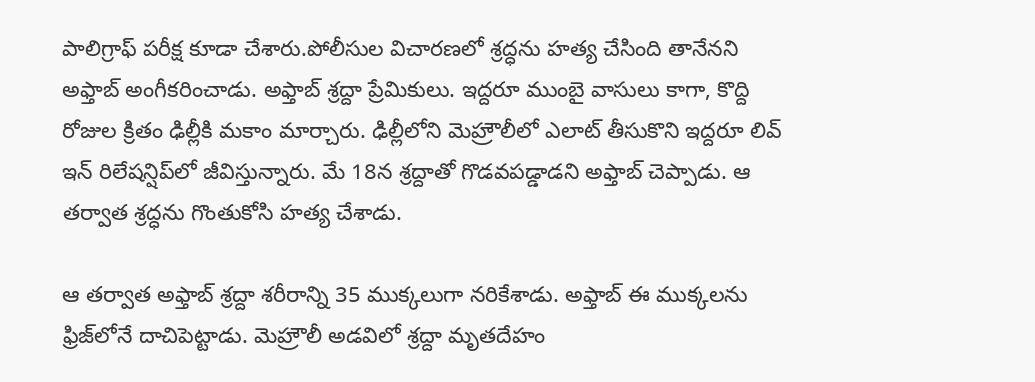పాలిగ్రాఫ్‌ ‌పరీక్ష కూడా చేశారు.పోలీసుల విచారణలో శ్రద్ధను హత్య చేసింది తానేనని అఫ్తాబ్‌ అం‌గీకరించాడు. అఫ్తాబ్‌ ‌శ్రద్దా ప్రేమికులు. ఇద్దరూ ముంబై వాసులు కాగా, కొద్ది రోజుల క్రితం ఢిల్లీకి మకాం మార్చారు. ఢిల్లీలోని మెహ్రౌలీలో ఎలాట్‌ ‌తీసుకొని ఇద్దరూ లివ్‌ ఇన్‌ ‌రిలేషన్షిప్‌లో జీవిస్తున్నారు. మే 18న శ్రద్దాతో గొడవపడ్డాడని అఫ్తాబ్‌ ‌చెప్పాడు. ఆ తర్వాత శ్రద్ధను గొంతుకోసి హత్య చేశాడు.

ఆ తర్వాత అఫ్తాబ్‌ ‌శ్రద్దా శరీరాన్ని 35 ముక్కలుగా నరికేశాడు. అఫ్తాబ్‌ ఈ ‌ముక్కలను ఫ్రిజ్‌లోనే దాచిపెట్టాడు. మెహ్రౌలీ అడవిలో శ్రద్దా మృతదేహం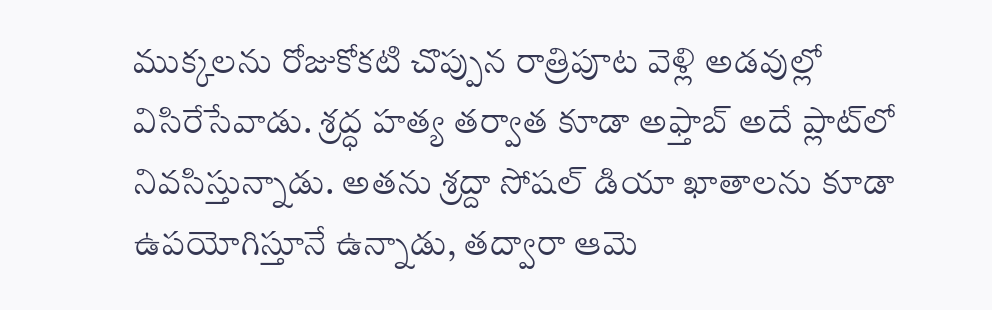ముక్కలను రోజుకోకటి చొప్పున రాత్రిపూట వెళ్లి అడవుల్లో విసిరేసేవాడు. శ్రద్ధ హత్య తర్వాత కూడా అఫ్తాబ్‌ అదే ప్లాట్‌లో నివసిస్తున్నాడు. అతను శ్రద్దా సోషల్‌ ‌డియా ఖాతాలను కూడా ఉపయోగిస్తూనే ఉన్నాడు, తద్వారా ఆమె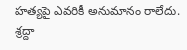హత్యపై ఎవరికీ అనుమానం రాలేదు. శ్రద్దా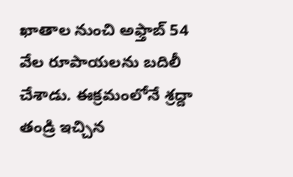ఖాతాల నుంచి అఫ్తాబ్‌ 54 వేల రూపాయలను బదిలీ చేశాడు. ఈక్రమంలోనే శ్రద్దా తండ్రి ఇచ్చిన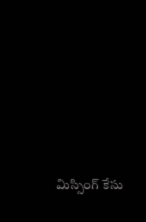మిస్సింగ్‌ ‌కేసు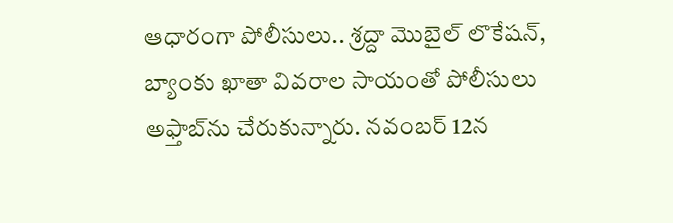ఆధారంగా పోలీసులు.. శ్రద్దా మొబైల్‌ ‌లొకేషన్‌, బ్యాంకు ఖాతా వివరాల సాయంతో పోలీసులు అఫ్తాబ్‌ను చేరుకున్నారు. నవంబర్‌ 12న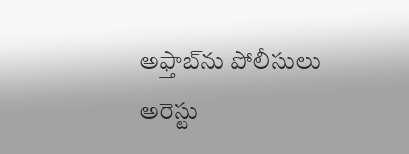అఫ్తాబ్‌ను పోలీసులు అరెస్టు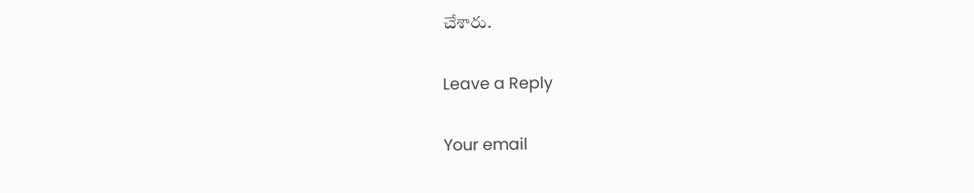చేశారు.

Leave a Reply

Your email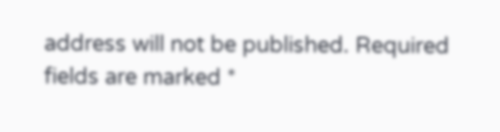address will not be published. Required fields are marked *